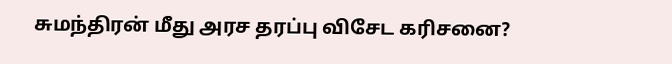சுமந்திரன் மீது அரச தரப்பு விசேட கரிசனை?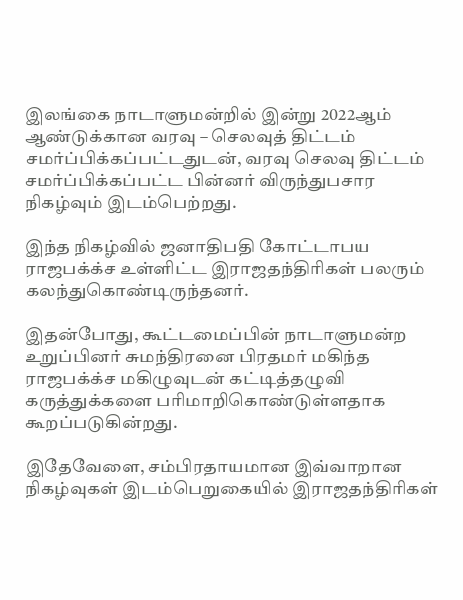இலங்கை நாடாளுமன்றில் இன்று 2022ஆம் ஆண்டுக்கான வரவு – செலவுத் திட்டம் சமர்ப்பிக்கப்பட்டதுடன், வரவு செலவு திட்டம் சமர்ப்பிக்கப்பட்ட பின்னர் விருந்துபசார நிகழ்வும் இடம்பெற்றது.

இந்த நிகழ்வில் ஜனாதிபதி கோட்டாபய ராஜபக்க்ச உள்ளிட்ட இராஜதந்திரிகள் பலரும் கலந்துகொண்டிருந்தனர்.

இதன்போது, கூட்டமைப்பின் நாடாளுமன்ற உறுப்பினர் சுமந்திரனை பிரதமர் மகிந்த ராஜபக்க்ச மகிழுவுடன் கட்டித்தழுவி கருத்துக்களை பரிமாறிகொண்டுள்ளதாக கூறப்படுகின்றது.

இதேவேளை, சம்பிரதாயமான இவ்வாறான நிகழ்வுகள் இடம்பெறுகையில் இராஜதந்திரிகள்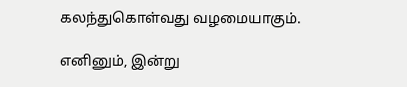கலந்துகொள்வது வழமையாகும்.

எனினும், இன்று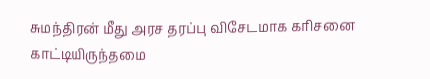சுமந்திரன் மீது அரச தரப்பு விசேடமாக கரிசனை காட்டியிருந்தமை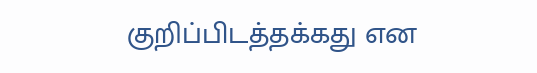குறிப்பிடத்தக்கது என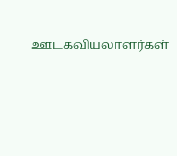ஊடகவியலாளர்கள்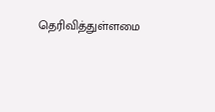தெரிவித்துள்ளமை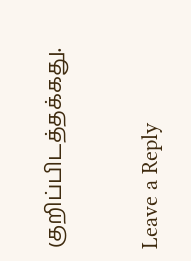குறிப்பிடத்தக்கது.

Leave a Reply